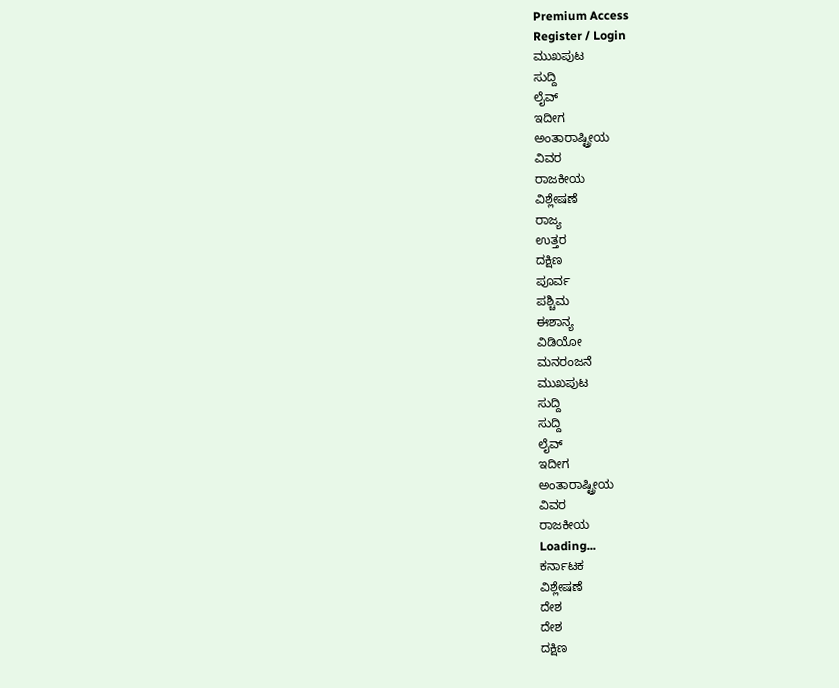Premium Access
Register / Login
ಮುಖಪುಟ
ಸುದ್ದಿ
ಲೈವ್
ಇದೀಗ
ಅಂತಾರಾಷ್ಟ್ರೀಯ
ವಿವರ
ರಾಜಕೀಯ
ವಿಶ್ಲೇಷಣೆ
ರಾಜ್ಯ
ಉತ್ತರ
ದಕ್ಷಿಣ
ಪೂರ್ವ
ಪಶ್ಚಿಮ
ಈಶಾನ್ಯ
ವಿಡಿಯೋ
ಮನರಂಜನೆ
ಮುಖಪುಟ
ಸುದ್ದಿ
ಸುದ್ದಿ
ಲೈವ್
ಇದೀಗ
ಅಂತಾರಾಷ್ಟ್ರೀಯ
ವಿವರ
ರಾಜಕೀಯ
Loading...
ಕರ್ನಾಟಕ
ವಿಶ್ಲೇಷಣೆ
ದೇಶ
ದೇಶ
ದಕ್ಷಿಣ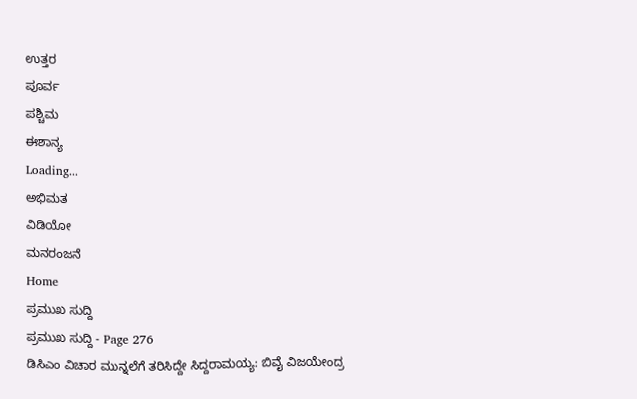ಉತ್ತರ
ಪೂರ್ವ
ಪಶ್ಚಿಮ
ಈಶಾನ್ಯ
Loading...
ಅಭಿಮತ
ವಿಡಿಯೋ
ಮನರಂಜನೆ
Home
ಪ್ರಮುಖ ಸುದ್ದಿ
ಪ್ರಮುಖ ಸುದ್ದಿ - Page 276
ಡಿಸಿಎಂ ವಿಚಾರ ಮುನ್ನಲೆಗೆ ತರಿಸಿದ್ದೇ ಸಿದ್ದರಾಮಯ್ಯ: ಬಿವೈ ವಿಜಯೇಂದ್ರ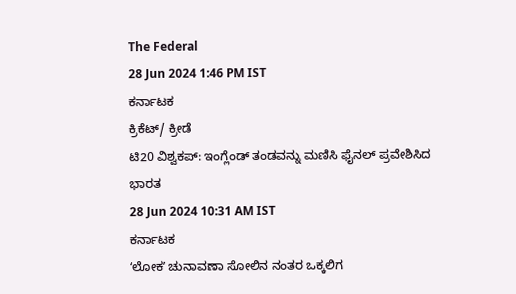The Federal
28 Jun 2024 1:46 PM IST
ಕರ್ನಾಟಕ
ಕ್ರಿಕೆಟ್/ ಕ್ರೀಡೆ
ಟಿ20 ವಿಶ್ವಕಪ್: ಇಂಗ್ಲೆಂಡ್ ತಂಡವನ್ನು ಮಣಿಸಿ ಫೈನಲ್ ಪ್ರವೇಶಿಸಿದ ಭಾರತ
28 Jun 2024 10:31 AM IST
ಕರ್ನಾಟಕ
ʻಲೋಕʼ ಚುನಾವಣಾ ಸೋಲಿನ ನಂತರ ಒಕ್ಕಲಿಗ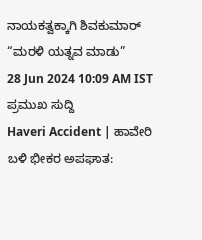ನಾಯಕತ್ವಕ್ಕಾಗಿ ಶಿವಕುಮಾರ್ “ಮರಳಿ ಯತ್ನವ ಮಾಡು”
28 Jun 2024 10:09 AM IST
ಪ್ರಮುಖ ಸುದ್ದಿ
Haveri Accident | ಹಾವೇರಿ ಬಳಿ ಭೀಕರ ಅಪಘಾತ: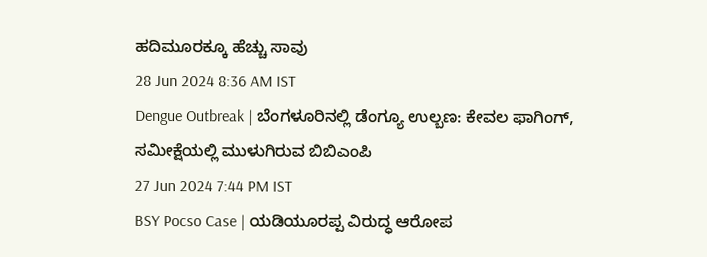ಹದಿಮೂರಕ್ಕೂ ಹೆಚ್ಚು ಸಾವು
28 Jun 2024 8:36 AM IST
Dengue Outbreak | ಬೆಂಗಳೂರಿನಲ್ಲಿ ಡೆಂಗ್ಯೂ ಉಲ್ಬಣ: ಕೇವಲ ಫಾಗಿಂಗ್, ಸಮೀಕ್ಷೆಯಲ್ಲಿ ಮುಳುಗಿರುವ ಬಿಬಿಎಂಪಿ
27 Jun 2024 7:44 PM IST
BSY Pocso Case | ಯಡಿಯೂರಪ್ಪ ವಿರುದ್ಧ ಆರೋಪ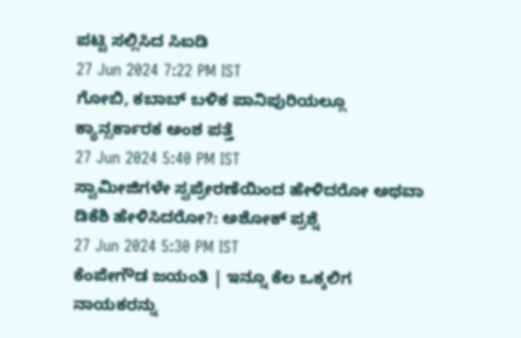ಪಟ್ಟಿ ಸಲ್ಲಿಸಿದ ಸಿಐಡಿ
27 Jun 2024 7:22 PM IST
ಗೋಬಿ, ಕಬಾಬ್ ಬಳಿಕ ಪಾನಿಪುರಿಯಲ್ಲೂ ಕ್ಯಾನ್ಸರ್ಕಾರಕ ಅಂಶ ಪತ್ತೆ
27 Jun 2024 5:40 PM IST
ಸ್ವಾಮೀಜಿಗಳೇ ಸ್ವಪ್ರೇರಣೆಯಿಂದ ಹೇಳಿದರೋ ಅಥವಾ ಡಿಕೆಶಿ ಹೇಳಿಸಿದರೋ?: ಅಶೋಕ್ ಪ್ರಶ್ನೆ
27 Jun 2024 5:30 PM IST
ಕೆಂಪೇಗೌಡ ಜಯಂತಿ | ಇನ್ನೂ ಕೆಲ ಒಕ್ಕಲಿಗ ನಾಯಕರನ್ನು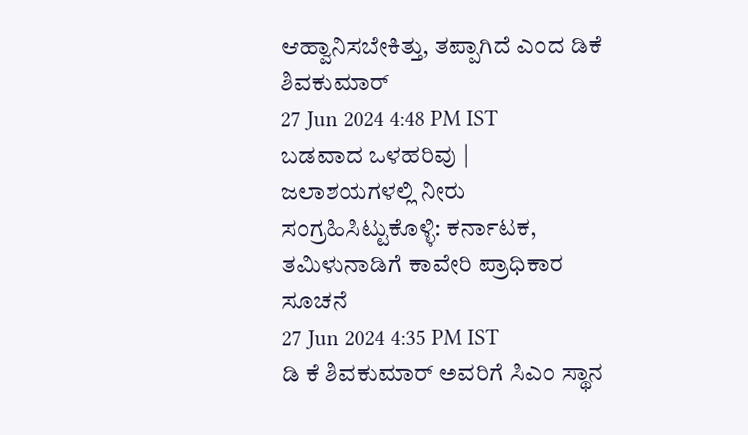ಆಹ್ವಾನಿಸಬೇಕಿತ್ತು, ತಪ್ಪಾಗಿದೆ ಎಂದ ಡಿಕೆ ಶಿವಕುಮಾರ್
27 Jun 2024 4:48 PM IST
ಬಡವಾದ ಒಳಹರಿವು | ಜಲಾಶಯಗಳಲ್ಲಿ ನೀರು ಸಂಗ್ರಹಿಸಿಟ್ಟುಕೊಳ್ಳಿ: ಕರ್ನಾಟಕ, ತಮಿಳುನಾಡಿಗೆ ಕಾವೇರಿ ಪ್ರಾಧಿಕಾರ ಸೂಚನೆ
27 Jun 2024 4:35 PM IST
ಡಿ ಕೆ ಶಿವಕುಮಾರ್ ಅವರಿಗೆ ಸಿಎಂ ಸ್ಥಾನ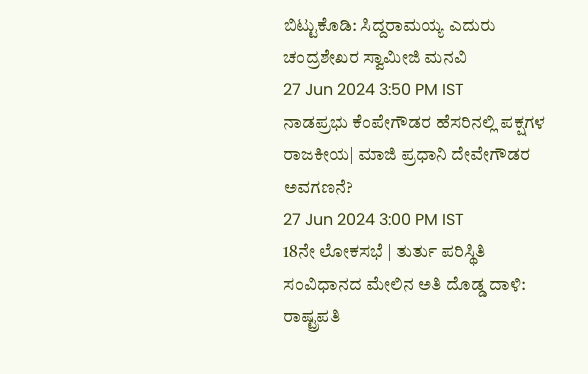ಬಿಟ್ಟುಕೊಡಿ: ಸಿದ್ದರಾಮಯ್ಯ ಎದುರು ಚಂದ್ರಶೇಖರ ಸ್ವಾಮೀಜಿ ಮನವಿ
27 Jun 2024 3:50 PM IST
ನಾಡಪ್ರಭು ಕೆಂಪೇಗೌಡರ ಹೆಸರಿನಲ್ಲಿ ಪಕ್ಷಗಳ ರಾಜಕೀಯ| ಮಾಜಿ ಪ್ರಧಾನಿ ದೇವೇಗೌಡರ ಅವಗಣನೆ?
27 Jun 2024 3:00 PM IST
18ನೇ ಲೋಕಸಭೆ | ತುರ್ತು ಪರಿಸ್ಥಿತಿ ಸಂವಿಧಾನದ ಮೇಲಿನ ಅತಿ ದೊಡ್ಡ ದಾಳಿ: ರಾಷ್ಟ್ರಪತಿ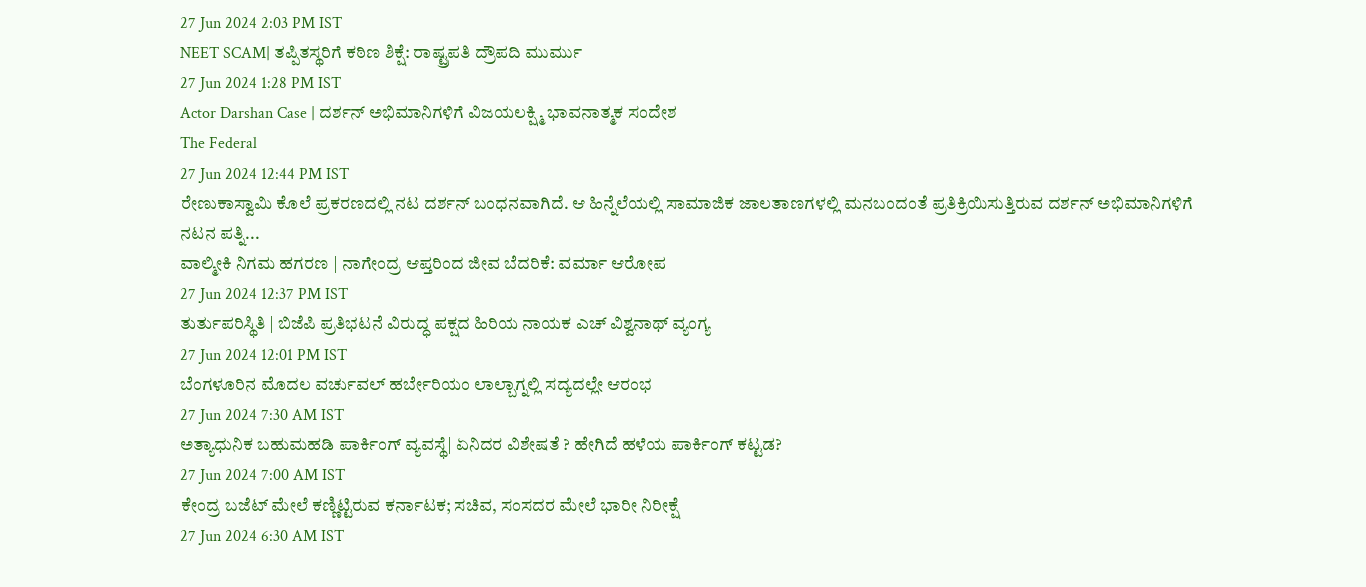27 Jun 2024 2:03 PM IST
NEET SCAM| ತಪ್ಪಿತಸ್ಥರಿಗೆ ಕಠಿಣ ಶಿಕ್ಷೆ: ರಾಷ್ಟ್ರಪತಿ ದ್ರೌಪದಿ ಮುರ್ಮು
27 Jun 2024 1:28 PM IST
Actor Darshan Case | ದರ್ಶನ್ ಅಭಿಮಾನಿಗಳಿಗೆ ವಿಜಯಲಕ್ಷ್ಮಿ ಭಾವನಾತ್ಮಕ ಸಂದೇಶ
The Federal
27 Jun 2024 12:44 PM IST
ರೇಣುಕಾಸ್ವಾಮಿ ಕೊಲೆ ಪ್ರಕರಣದಲ್ಲಿ ನಟ ದರ್ಶನ್ ಬಂಧನವಾಗಿದೆ. ಆ ಹಿನ್ನೆಲೆಯಲ್ಲಿ ಸಾಮಾಜಿಕ ಜಾಲತಾಣಗಳಲ್ಲಿ ಮನಬಂದಂತೆ ಪ್ರತಿಕ್ರಿಯಿಸುತ್ತಿರುವ ದರ್ಶನ್ ಅಭಿಮಾನಿಗಳಿಗೆ ನಟನ ಪತ್ನಿ...
ವಾಲ್ಮೀಕಿ ನಿಗಮ ಹಗರಣ | ನಾಗೇಂದ್ರ ಆಪ್ತರಿಂದ ಜೀವ ಬೆದರಿಕೆ: ವರ್ಮಾ ಆರೋಪ
27 Jun 2024 12:37 PM IST
ತುರ್ತುಪರಿಸ್ಥಿತಿ | ಬಿಜೆಪಿ ಪ್ರತಿಭಟನೆ ವಿರುದ್ಧ ಪಕ್ಷದ ಹಿರಿಯ ನಾಯಕ ಎಚ್ ವಿಶ್ವನಾಥ್ ವ್ಯಂಗ್ಯ
27 Jun 2024 12:01 PM IST
ಬೆಂಗಳೂರಿನ ಮೊದಲ ವರ್ಚುವಲ್ ಹರ್ಬೇರಿಯಂ ಲಾಲ್ಬಾಗ್ನಲ್ಲಿ ಸದ್ಯದಲ್ಲೇ ಆರಂಭ
27 Jun 2024 7:30 AM IST
ಅತ್ಯಾಧುನಿಕ ಬಹುಮಹಡಿ ಪಾರ್ಕಿಂಗ್ ವ್ಯವಸ್ಥೆ| ಏನಿದರ ವಿಶೇಷತೆ ? ಹೇಗಿದೆ ಹಳೆಯ ಪಾರ್ಕಿಂಗ್ ಕಟ್ಟಡ?
27 Jun 2024 7:00 AM IST
ಕೇಂದ್ರ ಬಜೆಟ್ ಮೇಲೆ ಕಣ್ಣಿಟ್ಟಿರುವ ಕರ್ನಾಟಕ; ಸಚಿವ, ಸಂಸದರ ಮೇಲೆ ಭಾರೀ ನಿರೀಕ್ಷೆ
27 Jun 2024 6:30 AM IST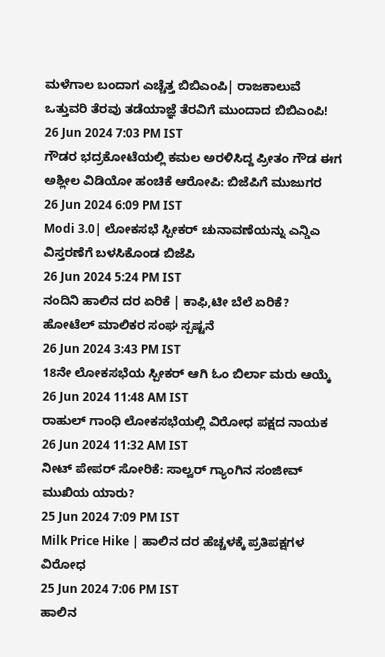ಮಳೆಗಾಲ ಬಂದಾಗ ಎಚ್ಚೆತ್ತ ಬಿಬಿಎಂಪಿ| ರಾಜಕಾಲುವೆ ಒತ್ತುವರಿ ತೆರವು ತಡೆಯಾಜ್ಞೆ ತೆರವಿಗೆ ಮುಂದಾದ ಬಿಬಿಎಂಪಿ!
26 Jun 2024 7:03 PM IST
ಗೌಡರ ಭದ್ರಕೋಟೆಯಲ್ಲಿ ಕಮಲ ಅರಳಿಸಿದ್ದ ಪ್ರೀತಂ ಗೌಡ ಈಗ ಅಶ್ಲೀಲ ವಿಡಿಯೋ ಹಂಚಿಕೆ ಆರೋಪಿ: ಬಿಜೆಪಿಗೆ ಮುಜುಗರ
26 Jun 2024 6:09 PM IST
Modi 3.0| ಲೋಕಸಭೆ ಸ್ಪೀಕರ್ ಚುನಾವಣೆಯನ್ನು ಎನ್ಡಿಎ ವಿಸ್ತರಣೆಗೆ ಬಳಸಿಕೊಂಡ ಬಿಜೆಪಿ
26 Jun 2024 5:24 PM IST
ನಂದಿನಿ ಹಾಲಿನ ದರ ಏರಿಕೆ | ಕಾಫಿ,ಟೀ ಬೆಲೆ ಏರಿಕೆ? ಹೋಟೆಲ್ ಮಾಲಿಕರ ಸಂಘ ಸ್ಪಷ್ಟನೆ
26 Jun 2024 3:43 PM IST
18ನೇ ಲೋಕಸಭೆಯ ಸ್ಪೀಕರ್ ಆಗಿ ಓಂ ಬಿರ್ಲಾ ಮರು ಆಯ್ಕೆ
26 Jun 2024 11:48 AM IST
ರಾಹುಲ್ ಗಾಂಧಿ ಲೋಕಸಭೆಯಲ್ಲಿ ವಿರೋಧ ಪಕ್ಷದ ನಾಯಕ
26 Jun 2024 11:32 AM IST
ನೀಟ್ ಪೇಪರ್ ಸೋರಿಕೆ: ಸಾಲ್ವರ್ ಗ್ಯಾಂಗಿನ ಸಂಜೀವ್ ಮುಖಿಯ ಯಾರು?
25 Jun 2024 7:09 PM IST
Milk Price Hike | ಹಾಲಿನ ದರ ಹೆಚ್ಚಳಕ್ಕೆ ಪ್ರತಿಪಕ್ಷಗಳ ವಿರೋಧ
25 Jun 2024 7:06 PM IST
ಹಾಲಿನ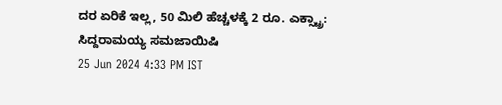ದರ ಏರಿಕೆ ಇಲ್ಲ, 50 ಮಿಲಿ ಹೆಚ್ಚಳಕ್ಕೆ 2 ರೂ. ಎಕ್ಸ್ಟ್ರಾ: ಸಿದ್ದರಾಮಯ್ಯ ಸಮಜಾಯಿಷಿ
25 Jun 2024 4:33 PM IST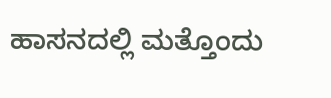ಹಾಸನದಲ್ಲಿ ಮತ್ತೊಂದು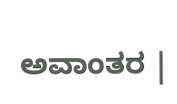ಅವಾಂತರ |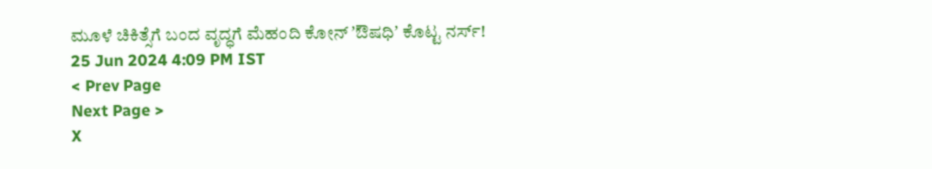ಮೂಳೆ ಚಿಕಿತ್ಸೆಗೆ ಬಂದ ವೃದ್ಧಗೆ ಮೆಹಂದಿ ಕೋನ್ ʼಔಷಧಿʼ ಕೊಟ್ಟ ನರ್ಸ್!
25 Jun 2024 4:09 PM IST
< Prev Page
Next Page >
X